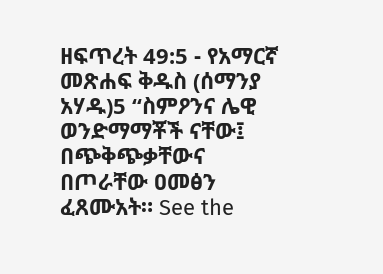ዘፍጥረት 49:5 - የአማርኛ መጽሐፍ ቅዱስ (ሰማንያ አሃዱ)5 “ስምዖንና ሌዊ ወንድማማቾች ናቸው፤ በጭቅጭቃቸውና በጦራቸው ዐመፅን ፈጸሙአት። See the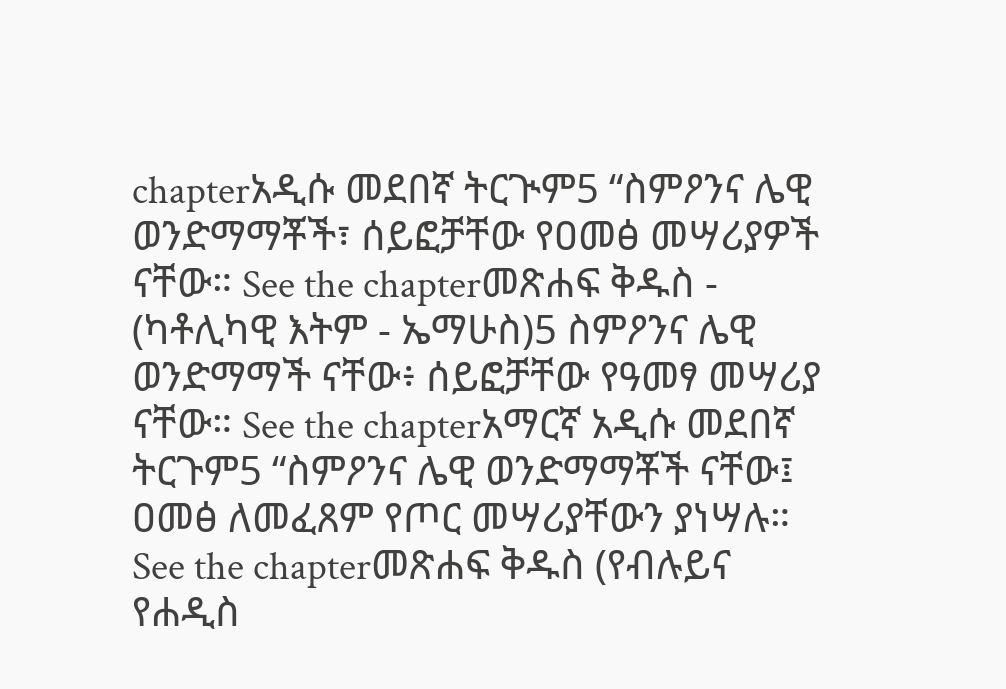chapterአዲሱ መደበኛ ትርጒም5 “ስምዖንና ሌዊ ወንድማማቾች፣ ሰይፎቻቸው የዐመፅ መሣሪያዎች ናቸው። See the chapterመጽሐፍ ቅዱስ - (ካቶሊካዊ እትም - ኤማሁስ)5 ስምዖንና ሌዊ ወንድማማች ናቸው፥ ሰይፎቻቸው የዓመፃ መሣሪያ ናቸው። See the chapterአማርኛ አዲሱ መደበኛ ትርጉም5 “ስምዖንና ሌዊ ወንድማማቾች ናቸው፤ ዐመፅ ለመፈጸም የጦር መሣሪያቸውን ያነሣሉ። See the chapterመጽሐፍ ቅዱስ (የብሉይና የሐዲስ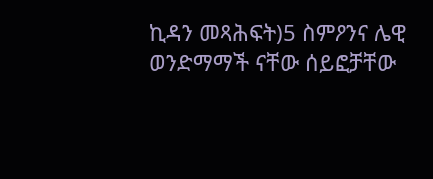ኪዳን መጻሕፍት)5 ስምዖንና ሌዊ ወንድማማች ናቸው ሰይፎቻቸው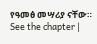የዓመፅ መሣሪያ ናቸው። See the chapter |